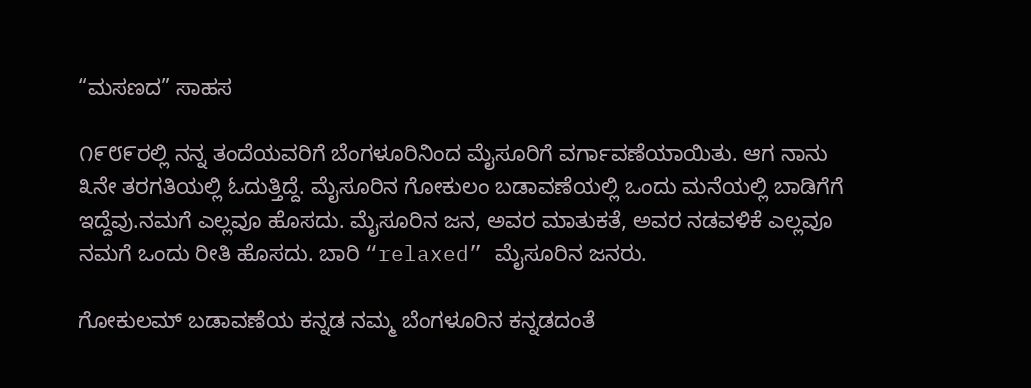“ಮಸಣದ” ಸಾಹಸ

೧೯೮೯ರಲ್ಲಿ ನನ್ನ ತಂದೆಯವರಿಗೆ ಬೆಂಗಳೂರಿನಿಂದ ಮೈಸೂರಿಗೆ ವರ್ಗಾವಣೆಯಾಯಿತು. ಆಗ ನಾನು ೩ನೇ ತರಗತಿಯಲ್ಲಿ ಓದುತ್ತಿದ್ದೆ. ಮೈಸೂರಿನ ಗೋಕುಲಂ ಬಡಾವಣೆಯಲ್ಲಿ ಒಂದು ಮನೆಯಲ್ಲಿ ಬಾಡಿಗೆಗೆ ಇದ್ದೆವು.ನಮಗೆ ಎಲ್ಲವೂ ಹೊಸದು. ಮೈಸೂರಿನ ಜನ, ಅವರ ಮಾತುಕತೆ, ಅವರ ನಡವಳಿಕೆ ಎಲ್ಲವೂ ನಮಗೆ ಒಂದು ರೀತಿ ಹೊಸದು. ಬಾರಿ “relaxed” ಮೈಸೂರಿನ ಜನರು.

ಗೋಕುಲಮ್ ಬಡಾವಣೆಯ ಕನ್ನಡ ನಮ್ಮ ಬೆಂಗಳೂರಿನ ಕನ್ನಡದಂತೆ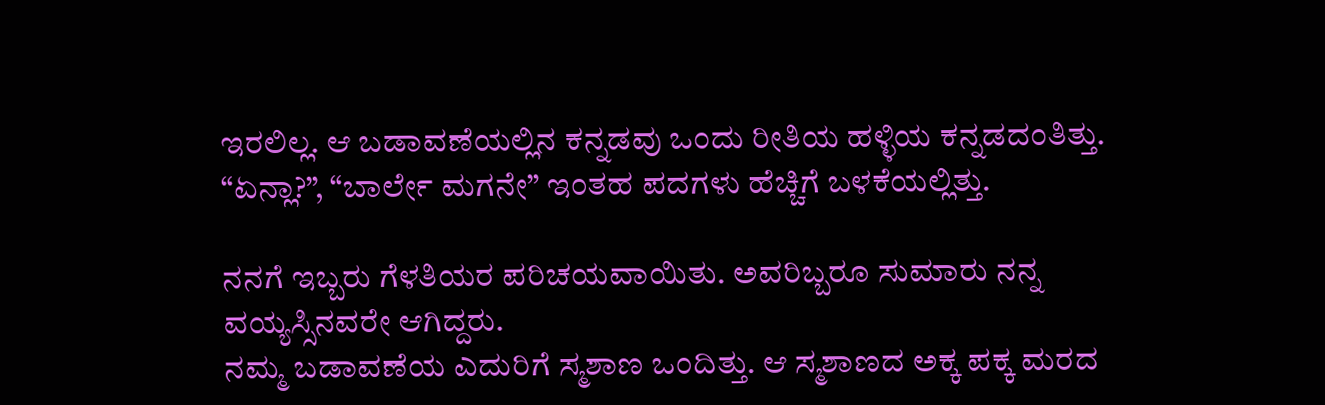ಇರಲಿಲ್ಲ. ಆ ಬಡಾವಣೆಯಲ್ಲಿನ ಕನ್ನಡವು ಒಂದು ರೀತಿಯ ಹಳ್ಳಿಯ ಕನ್ನಡದಂತಿತ್ತು. “ಏನ್ಲಾ?”, “ಬಾರ್ಲೇ ಮಗನೇ” ಇಂತಹ ಪದಗಳು ಹೆಚ್ಚಿಗೆ ಬಳಕೆಯಲ್ಲಿತ್ತು.

ನನಗೆ ಇಬ್ಬರು ಗೆಳತಿಯರ ಪರಿಚಯವಾಯಿತು. ಅವರಿಬ್ಬರೂ ಸುಮಾರು ನನ್ನ ವಯ್ಯಸ್ಸಿನವರೇ ಆಗಿದ್ದರು.
ನಮ್ಮ ಬಡಾವಣೆಯ ಎದುರಿಗೆ ಸ್ಮಶಾಣ ಒಂದಿತ್ತು. ಆ ಸ್ಮಶಾಣದ ಅಕ್ಕ ಪಕ್ಕ ಮರದ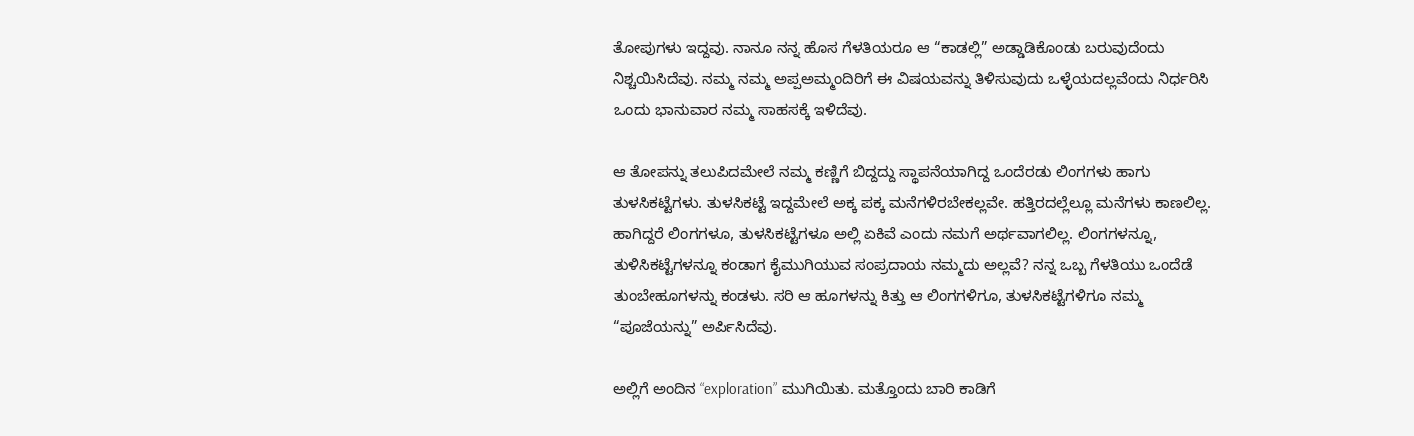ತೋಪುಗಳು ಇದ್ದವು. ನಾನೂ ನನ್ನ ಹೊಸ ಗೆಳತಿಯರೂ ಆ “ಕಾಡಲ್ಲಿ” ಅಡ್ಡಾಡಿಕೊಂಡು ಬರುವುದೆಂದು ನಿಶ್ಚಯಿಸಿದೆವು. ನಮ್ಮ ನಮ್ಮ ಅಪ್ಪಅಮ್ಮಂದಿರಿಗೆ ಈ ವಿಷಯವನ್ನು ತಿಳಿಸುವುದು ಒಳ್ಳೆಯದಲ್ಲವೆಂದು ನಿರ್ಧರಿಸಿ ಒಂದು ಭಾನುವಾರ ನಮ್ಮ ಸಾಹಸಕ್ಕೆ ಇಳಿದೆವು.

ಆ ತೋಪನ್ನು ತಲುಪಿದಮೇಲೆ ನಮ್ಮ ಕಣ್ಣಿಗೆ ಬಿದ್ದದ್ದು ಸ್ಥಾಪನೆಯಾಗಿದ್ದ ಒಂದೆರಡು ಲಿಂಗಗಳು ಹಾಗು ತುಳಸಿಕಟ್ಟೆಗಳು. ತುಳಸಿಕಟ್ಟೆ ಇದ್ದಮೇಲೆ ಅಕ್ಕ ಪಕ್ಕ ಮನೆಗಳಿರಬೇಕಲ್ಲವೇ. ಹತ್ತಿರದಲ್ಲೆಲ್ಲೂ ಮನೆಗಳು ಕಾಣಲಿಲ್ಲ. ಹಾಗಿದ್ದರೆ ಲಿಂಗಗಳೂ, ತುಳಸಿಕಟ್ಟೆಗಳೂ ಅಲ್ಲಿ ಏಕಿವೆ ಎಂದು ನಮಗೆ ಅರ್ಥವಾಗಲಿಲ್ಲ. ಲಿಂಗಗಳನ್ನೂ, ತುಳಿಸಿಕಟ್ಟೆಗಳನ್ನೂ ಕಂಡಾಗ ಕೈಮುಗಿಯುವ ಸಂಪ್ರದಾಯ ನಮ್ಮದು ಅಲ್ಲವೆ? ನನ್ನ ಒಬ್ಬ ಗೆಳತಿಯು ಒಂದೆಡೆ ತುಂಬೇಹೂಗಳನ್ನು ಕಂಡಳು. ಸರಿ ಆ ಹೂಗಳನ್ನು ಕಿತ್ತು ಆ ಲಿಂಗಗಳಿಗೂ, ತುಳಸಿಕಟ್ಟೆಗಳಿಗೂ ನಮ್ಮ “ಪೂಜೆಯನ್ನು” ಅರ್ಪಿಸಿದೆವು.

ಅಲ್ಲಿಗೆ ಅಂದಿನ “exploration” ಮುಗಿಯಿತು. ಮತ್ತೊಂದು ಬಾರಿ ಕಾಡಿಗೆ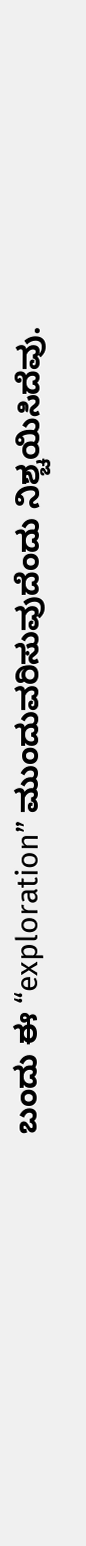ಬಂದು ಈ “exploration” ಮುಂದುವರಿಸುವುದೆಂದು ನಿಶ್ಚಯಿಸಿದೆವು.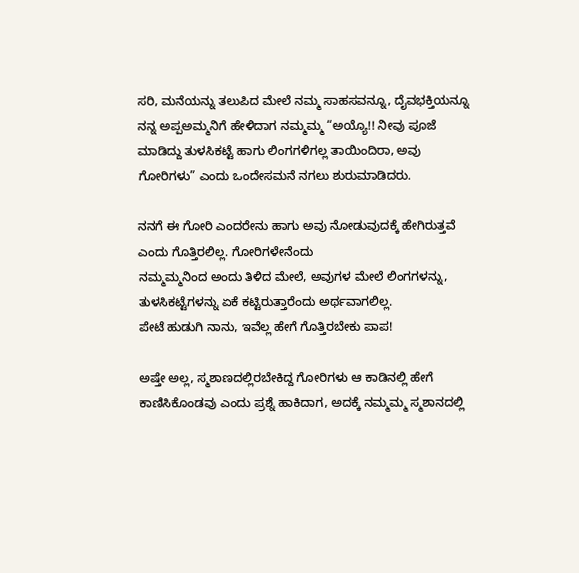ಸರಿ, ಮನೆಯನ್ನು ತಲುಪಿದ ಮೇಲೆ ನಮ್ಮ ಸಾಹಸವನ್ನೂ, ದೈವಭಕ್ತಿಯನ್ನೂ ನನ್ನ ಅಪ್ಪಅಮ್ಮನಿಗೆ ಹೇಳಿದಾಗ ನಮ್ಮಮ್ಮ “ಅಯ್ಯೊ!! ನೀವು ಪೂಜೆ ಮಾಡಿದ್ದು ತುಳಸಿಕಟ್ಟೆ ಹಾಗು ಲಿಂಗಗಳಿಗಲ್ಲ ತಾಯಿಂದಿರಾ, ಅವು ಗೋರಿಗಳು” ಎಂದು ಒಂದೇಸಮನೆ ನಗಲು ಶುರುಮಾಡಿದರು.

ನನಗೆ ಈ ಗೋರಿ ಎಂದರೇನು ಹಾಗು ಅವು ನೋಡುವುದಕ್ಕೆ ಹೇಗಿರುತ್ತವೆ ಎಂದು ಗೊತ್ತಿರಲಿಲ್ಲ. ಗೋರಿಗಳೇನೆಂದು
ನಮ್ಮಮ್ಮನಿಂದ ಅಂದು ತಿಳಿದ ಮೇಲೆ, ಅವುಗಳ ಮೇಲೆ ಲಿಂಗಗಳನ್ನು, ತುಳಸಿಕಟ್ಟೆಗಳನ್ನು ಏಕೆ ಕಟ್ಟಿರುತ್ತಾರೆಂದು ಅರ್ಥವಾಗಲಿಲ್ಲ.
ಪೇಟೆ ಹುಡುಗಿ ನಾನು, ಇವೆಲ್ಲ ಹೇಗೆ ಗೊತ್ತಿರಬೇಕು ಪಾಪ!

ಅಷ್ತೇ ಅಲ್ಲ, ಸ್ಮಶಾಣದಲ್ಲಿರಬೇಕಿದ್ದ ಗೋರಿಗಳು ಆ ಕಾಡಿನಲ್ಲಿ ಹೇಗೆ ಕಾಣಿಸಿಕೊಂಡವು ಎಂದು ಪ್ರಶ್ನೆ ಹಾಕಿದಾಗ, ಅದಕ್ಕೆ ನಮ್ಮಮ್ಮ ಸ್ಮಶಾನದಲ್ಲಿ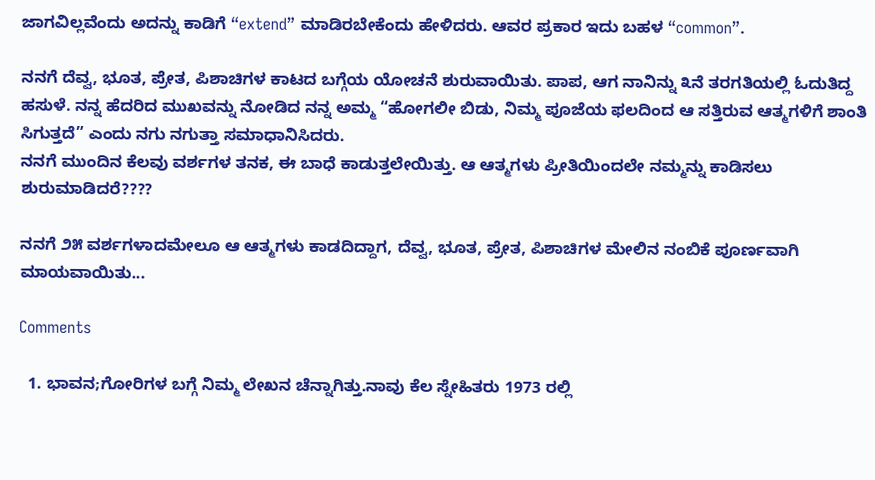ಜಾಗವಿಲ್ಲವೆಂದು ಅದನ್ನು ಕಾಡಿಗೆ “extend” ಮಾಡಿರಬೇಕೆಂದು ಹೇಳಿದರು. ಆವರ ಪ್ರಕಾರ ಇದು ಬಹಳ “common”.

ನನಗೆ ದೆವ್ವ, ಭೂತ, ಪ್ರೇತ, ಪಿಶಾಚಿಗಳ ಕಾಟದ ಬಗ್ಗೆಯ ಯೋಚನೆ ಶುರುವಾಯಿತು. ಪಾಪ, ಆಗ ನಾನಿನ್ನು ೩ನೆ ತರಗತಿಯಲ್ಲಿ ಓದುತಿದ್ದ ಹಸುಳೆ. ನನ್ನ ಹೆದರಿದ ಮುಖವನ್ನು ನೋಡಿದ ನನ್ನ ಅಮ್ಮ “ಹೋಗಲೀ ಬಿಡು, ನಿಮ್ಮ ಪೂಜೆಯ ಫಲದಿಂದ ಆ ಸತ್ತಿರುವ ಆತ್ಮಗಳಿಗೆ ಶಾಂತಿ ಸಿಗುತ್ತದೆ” ಎಂದು ನಗು ನಗುತ್ತಾ ಸಮಾಧಾನಿಸಿದರು.
ನನಗೆ ಮುಂದಿನ ಕೆಲವು ವರ್ಶಗಳ ತನಕ, ಈ ಬಾಧೆ ಕಾಡುತ್ತಲೇಯಿತ್ತು. ಆ ಆತ್ಮಗಳು ಪ್ರೀತಿಯಿಂದಲೇ ನಮ್ಮನ್ನು ಕಾಡಿಸಲು ಶುರುಮಾಡಿದರೆ????

ನನಗೆ ೨೫ ವರ್ಶಗಳಾದಮೇಲೂ ಆ ಆತ್ಮಗಳು ಕಾಡದಿದ್ದಾಗ, ದೆವ್ವ, ಭೂತ, ಪ್ರೇತ, ಪಿಶಾಚಿಗಳ ಮೇಲಿನ ನಂಬಿಕೆ ಪೂರ್ಣವಾಗಿ ಮಾಯವಾಯಿತು...

Comments

  1. ಭಾವನ;ಗೋರಿಗಳ ಬಗ್ಗೆ ನಿಮ್ಮ ಲೇಖನ ಚೆನ್ನಾಗಿತ್ತು.ನಾವು ಕೆಲ ಸ್ನೇಹಿತರು 1973 ರಲ್ಲಿ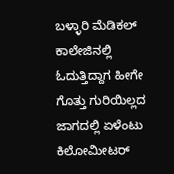ಬಳ್ಳಾರಿ ಮೆಡಿಕಲ್ ಕಾಲೇಜಿನಲ್ಲಿ ಓದುತ್ತಿದ್ದಾಗ ಹೀಗೇ ಗೊತ್ತು ಗುರಿಯಿಲ್ಲದ ಜಾಗದಲ್ಲಿ ಏಳೆಂಟು ಕಿಲೋಮೀಟರ್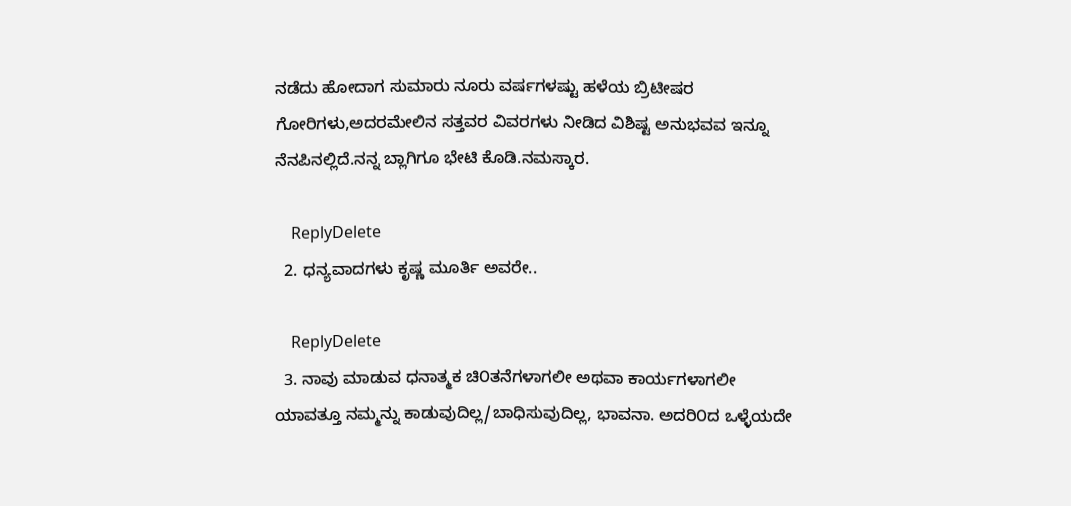ನಡೆದು ಹೋದಾಗ ಸುಮಾರು ನೂರು ವರ್ಷಗಳಷ್ಟು ಹಳೆಯ ಬ್ರಿಟೀಷರ ಗೋರಿಗಳು,ಅದರಮೇಲಿನ ಸತ್ತವರ ವಿವರಗಳು ನೀಡಿದ ವಿಶಿಷ್ಟ ಅನುಭವವ ಇನ್ನೂ ನೆನಪಿನಲ್ಲಿದೆ.ನನ್ನ ಬ್ಲಾಗಿಗೂ ಭೇಟಿ ಕೊಡಿ.ನಮಸ್ಕಾರ.

    ReplyDelete
  2. ಧನ್ಯವಾದಗಳು ಕೃಷ್ಣ ಮೂರ್ತಿ ಅವರೇ..

    ReplyDelete
  3. ನಾವು ಮಾಡುವ ಧನಾತ್ಮಕ ಚಿ೦ತನೆಗಳಾಗಲೀ ಅಥವಾ ಕಾರ್ಯಗಳಾಗಲೀ ಯಾವತ್ತೂ ನಮ್ಮನ್ನು ಕಾಡುವುದಿಲ್ಲ/ಬಾಧಿಸುವುದಿಲ್ಲ, ಭಾವನಾ. ಅದರಿ೦ದ ಒಳ್ಳೆಯದೇ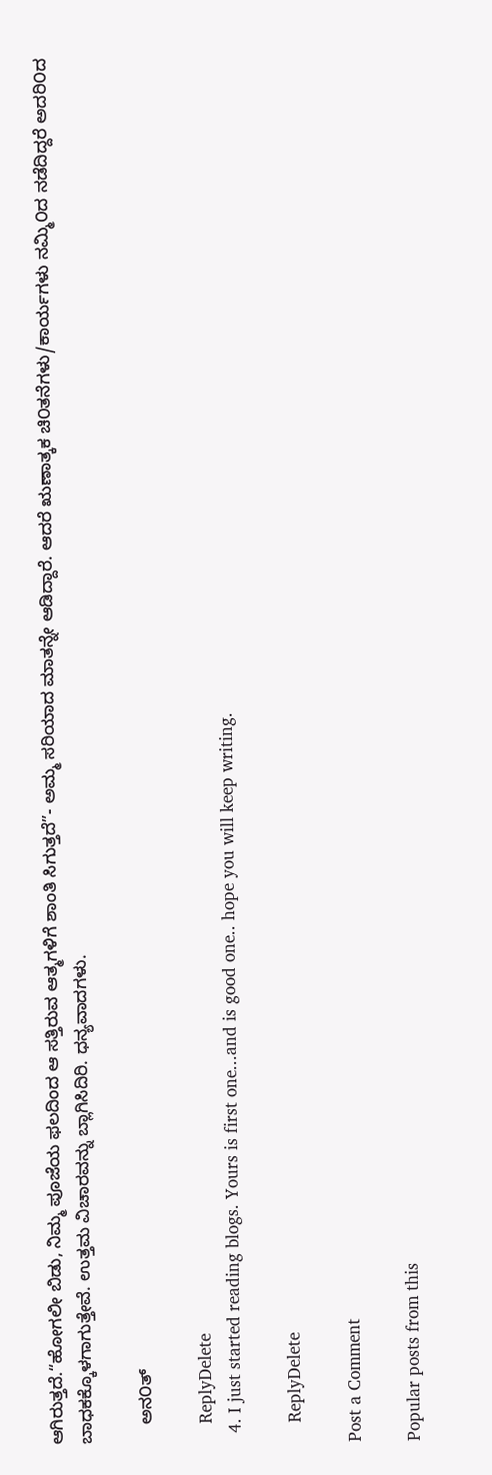ಆಗಿರುತ್ತದೆ.“ಹೋಗಲೀ ಬಿಡು, ನಿಮ್ಮ ಪೂಜೆಯ ಫಲದಿಂದ ಆ ಸತ್ತಿರುವ ಆತ್ಮಗಳಿಗೆ ಶಾಂತಿ ಸಿಗುತ್ತದೆ”- ಅಮ್ಮ ಸರಿಯಾದ ಮಾತನ್ನೇ ಆಡಿದ್ದಾರೆ. ಆದರೆ ಋಣಾತ್ಕಕ ಚಿ೦ತನೆಗಳು/ಕಾರ್ಯಗಳು ನಮ್ಮಿ೦ದ ನಡೆದಿದ್ದರೆ ಅದರಿ೦ದ ಬಾಧಕಕ್ಕೊಳಗಾಗುತ್ತೇವೆ. ಉತ್ತಮ ವಿಚಾರವನ್ನು ಬ್ಲಾಗಿಸಿದಿರಿ. ಧನ್ಯವಾದಗಳು.

    ಅನ೦ತ್

    ReplyDelete
  4. I just started reading blogs. Yours is first one...and is good one.. hope you will keep writing.

    ReplyDelete

Post a Comment

Popular posts from this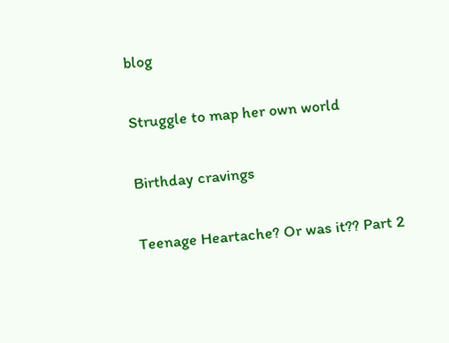blog

Struggle to map her own world

Birthday cravings

Teenage Heartache? Or was it?? Part 2